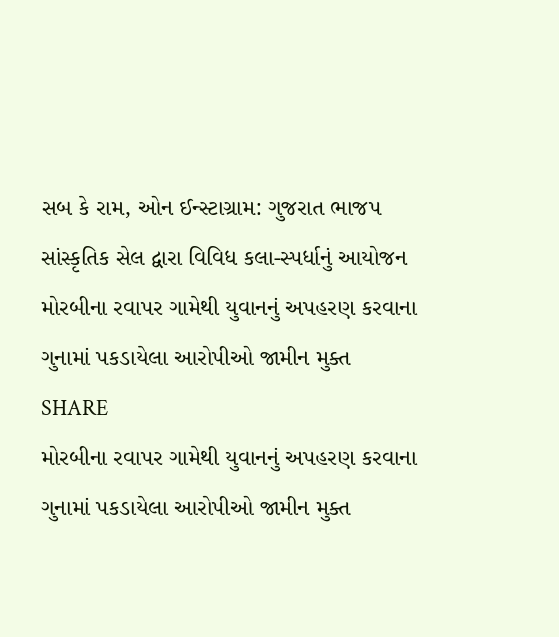સબ કે રામ, ઓન ઈન્સ્ટાગ્રામ: ગુજરાત ભાજપ સાંસ્કૃતિક સેલ દ્વારા વિવિધ કલા-સ્પર્ધાનું આયોજન
મોરબીના રવાપર ગામેથી યુવાનનું અપહરણ કરવાના ગુનામાં પકડાયેલા આરોપીઓ જામીન મુક્ત
SHARE
મોરબીના રવાપર ગામેથી યુવાનનું અપહરણ કરવાના ગુનામાં પકડાયેલા આરોપીઓ જામીન મુક્ત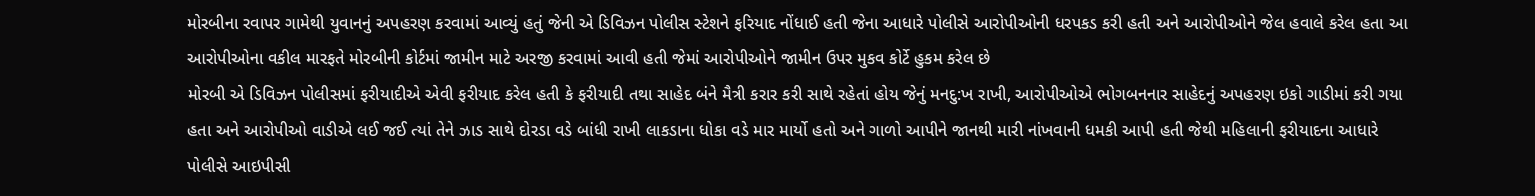મોરબીના રવાપર ગામેથી યુવાનનું અપહરણ કરવામાં આવ્યું હતું જેની એ ડિવિઝન પોલીસ સ્ટેશને ફરિયાદ નોંધાઈ હતી જેના આધારે પોલીસે આરોપીઓની ધરપકડ કરી હતી અને આરોપીઓને જેલ હવાલે કરેલ હતા આ આરોપીઓના વકીલ મારફતે મોરબીની કોર્ટમાં જામીન માટે અરજી કરવામાં આવી હતી જેમાં આરોપીઓને જામીન ઉપર મુકવ કોર્ટે હુકમ કરેલ છે
મોરબી એ ડિવિઝન પોલીસમાં ફરીયાદીએ એવી ફરીયાદ કરેલ હતી કે ફરીયાદી તથા સાહેદ બંને મૈત્રી કરાર કરી સાથે રહેતાં હોય જેનું મનદુ:ખ રાખી, આરોપીઓએ ભોગબનનાર સાહેદનું અપહરણ ઇકો ગાડીમાં કરી ગયા હતા અને આરોપીઓ વાડીએ લઈ જઈ ત્યાં તેને ઝાડ સાથે દોરડા વડે બાંધી રાખી લાકડાના ધોકા વડે માર માર્યો હતો અને ગાળો આપીને જાનથી મારી નાંખવાની ધમકી આપી હતી જેથી મહિલાની ફરીયાદના આધારે પોલીસે આઇપીસી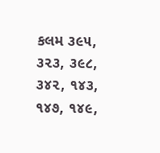કલમ ૩૯૫, ૩૨૩, ૩૯૮, ૩૪૨, ૧૪૩, ૧૪૭, ૧૪૯,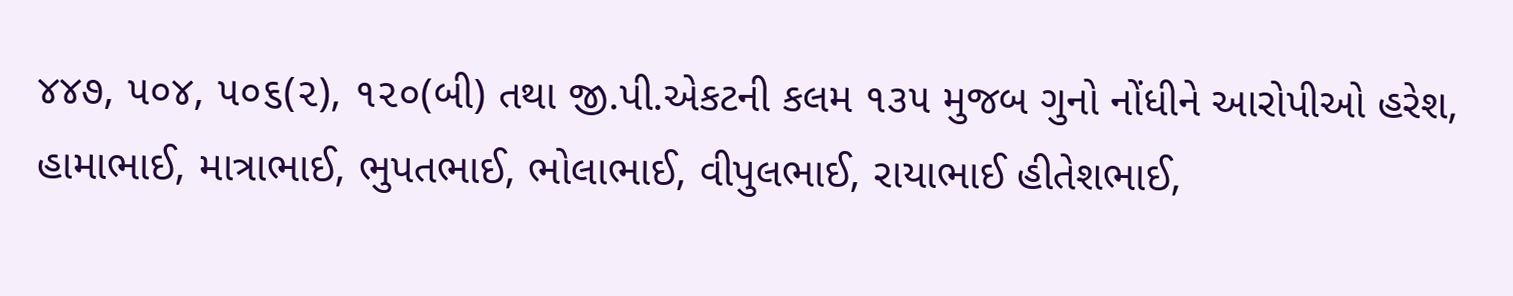૪૪૭, ૫૦૪, ૫૦૬(૨), ૧૨૦(બી) તથા જી.પી.એકટની કલમ ૧૩૫ મુજબ ગુનો નોંધીને આરોપીઓ હરેશ, હામાભાઈ, માત્રાભાઈ, ભુપતભાઈ, ભોલાભાઈ, વીપુલભાઈ, રાયાભાઈ હીતેશભાઈ,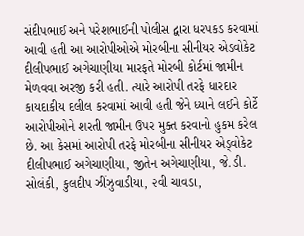સંદીપભાઈ અને પરેશભાઈની પોલીસ દ્વારા ધરપકડ કરવામાં આવી હતી આ આરોપીઓએ મોરબીના સીનીયર એડવોકેટ દીલીપભાઈ અગેચાણીયા મારફતે મોરબી કોર્ટમાં જામીન મેળવવા અરજી કરી હતી. ત્યારે આરોપી તરફે ધારદાર કાયદાકીય દલીલ કરવામાં આવી હતી જેને ધ્યાને લઈને કોર્ટે આરોપીઓને શરતી જામીન ઉપર મુક્ત કરવાનો હુકમ કરેલ છે. આ કેસમાં આરોપી તરફે મોરબીના સીનીયર એડ્વોકેટ દીલીપભાઈ અગેચાણીયા, જીતેન અગેચાણીયા, જે.ડી. સોલંકી, કુલદીપ ઝીંઝુવાડીયા, ૨વી ચાવડા,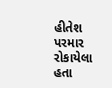હીતેશ પરમાર રોકાયેલા હતા